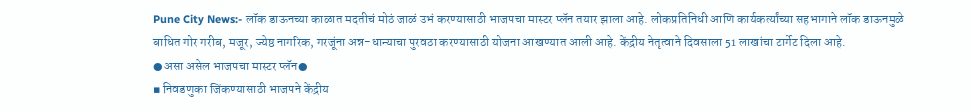Pune City News:- लॉक डाऊनच्या काळात मदतीचं मोठं जाळं उभं करण्यासाठी भाजपचा मास्टर प्लॅन तयार झाला आहे. लोकप्रतिनिधी आणि कार्यकर्त्यांच्या सहभागाने लॉक डाऊनमुळे बाधित गोर गरीब, मजूर, ज्येष्ठ नागरिक, गरजूंना अन्न-धान्याचा पुरवठा करण्यासाठी योजना आखण्यात आली आहे. केंद्रीय नेतृत्वाने दिवसाला 51 लाखांचा टार्गेट दिला आहे.
●असा असेल भाजपचा मास्टर प्लॅन●
▪ निवडणुका जिंकण्यासाठी भाजपने केंद्रीय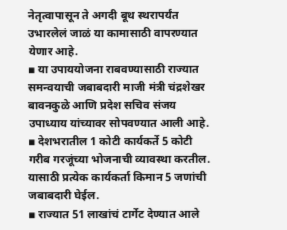नेतृत्वापासून ते अगदी बूथ स्थरापर्यंत उभारलेलं जाळं या कामासाठी वापरण्यात येणार आहे.
▪ या उपाययोजना राबवण्यासाठी राज्यात समन्वयाची जबाबदारी माजी मंत्री चंद्रशेखर बावनकुळे आणि प्रदेश सचिव संजय उपाध्याय यांच्यावर सोपवण्यात आली आहे.
▪ देशभरातील 1 कोटी कार्यकर्ते 5 कोटी गरीब गरजूंच्या भोजनाची व्यावस्था करतील. यासाठी प्रत्येक कार्यकर्ता किमान 5 जणांची जबाबदारी घेईल.
▪ राज्यात 51 लाखांचं टार्गेट देण्यात आले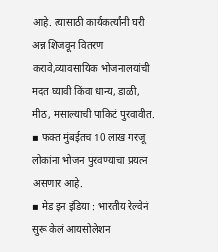आहे. त्यासाठी कार्यकर्त्यांनी घरी अन्न शिजवून वितरण करावे,व्यावसायिक भोजनालयांची मदत घ्यावी किंवा धान्य, डाळी, मीठ, मसाल्याची पाकिटं पुरवावीत.
▪ फक्त मुंबईतच 10 लाख गरजू लोकांना भोजन पुरवण्याचा प्रयत्न असणार आहे.
▪ मेड इन इंडिया : भारतीय रेल्वेनं सुरू केलं आयसोलेशन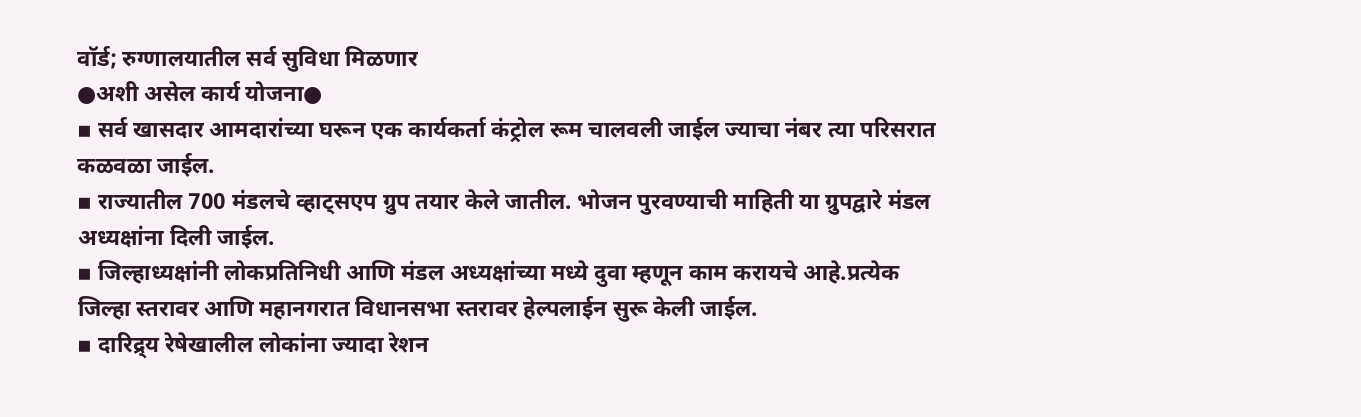वॉर्ड; रुग्णालयातील सर्व सुविधा मिळणार
●अशी असेल कार्य योजना●
▪ सर्व खासदार आमदारांच्या घरून एक कार्यकर्ता कंट्रोल रूम चालवली जाईल ज्याचा नंबर त्या परिसरात कळवळा जाईल.
▪ राज्यातील 700 मंडलचे व्हाट्सएप ग्रुप तयार केले जातील. भोजन पुरवण्याची माहिती या ग्रुपद्वारे मंडल अध्यक्षांना दिली जाईल.
▪ जिल्हाध्यक्षांनी लोकप्रतिनिधी आणि मंडल अध्यक्षांच्या मध्ये दुवा म्हणून काम करायचे आहे.प्रत्येक जिल्हा स्तरावर आणि महानगरात विधानसभा स्तरावर हेल्पलाईन सुरू केली जाईल.
▪ दारिद्र्य रेषेखालील लोकांना ज्यादा रेशन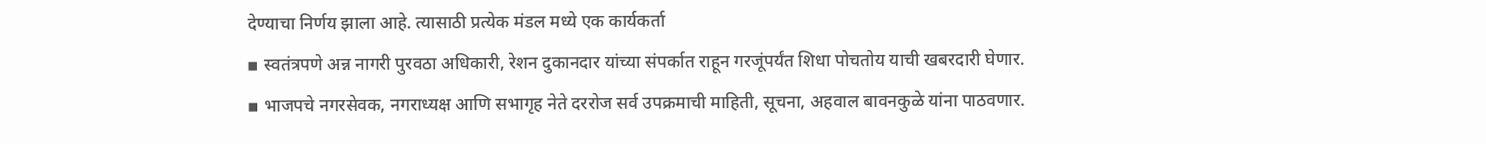देण्याचा निर्णय झाला आहे. त्यासाठी प्रत्येक मंडल मध्ये एक कार्यकर्ता
▪ स्वतंत्रपणे अन्न नागरी पुरवठा अधिकारी, रेशन दुकानदार यांच्या संपर्कात राहून गरजूंपर्यंत शिधा पोचतोय याची खबरदारी घेणार.
▪ भाजपचे नगरसेवक, नगराध्यक्ष आणि सभागृह नेते दररोज सर्व उपक्रमाची माहिती, सूचना, अहवाल बावनकुळे यांना पाठवणार.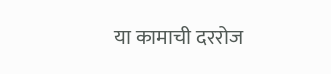या कामाची दररोज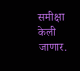समीक्षा केली जाणार.